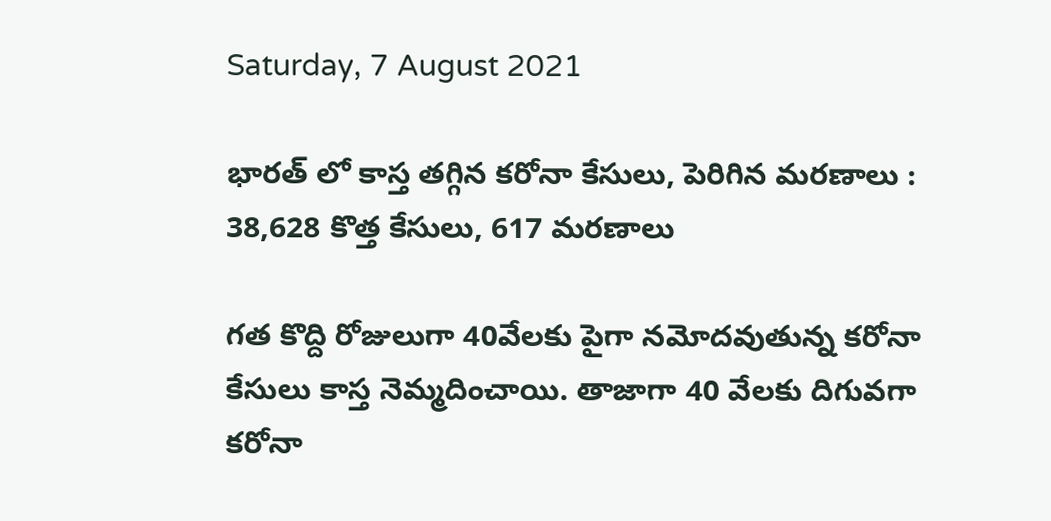Saturday, 7 August 2021

భారత్ లో కాస్త తగ్గిన కరోనా కేసులు, పెరిగిన మరణాలు : 38,628 కొత్త కేసులు, 617 మరణాలు

గత కొద్ది రోజులుగా 40వేలకు పైగా నమోదవుతున్న కరోనా కేసులు కాస్త నెమ్మదించాయి. తాజాగా 40 వేలకు దిగువగా కరోనా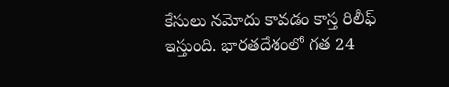కేసులు నమోదు కావడం కాస్త రిలీఫ్ ఇస్తుంది. భారతదేశంలో గత 24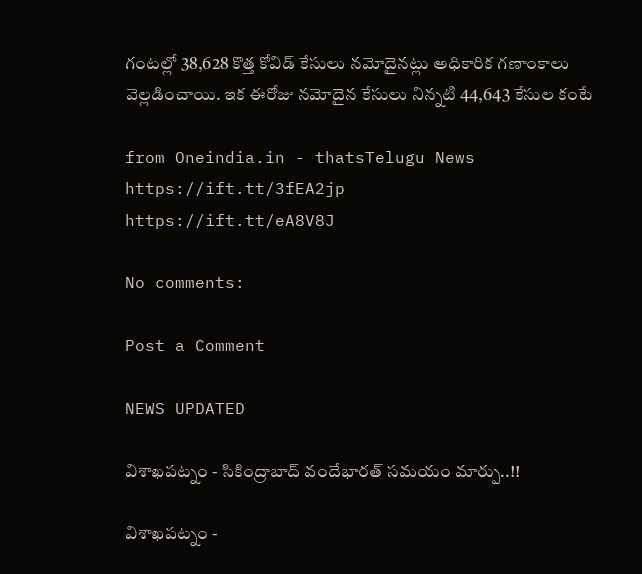గంటల్లో 38,628 కొత్త కోవిడ్ కేసులు నమోదైనట్లు అధికారిక గణాంకాలు వెల్లడించాయి. ఇక ఈరోజు నమోదైన కేసులు నిన్నటి 44,643 కేసుల కంటే

from Oneindia.in - thatsTelugu News https://ift.tt/3fEA2jp
https://ift.tt/eA8V8J

No comments:

Post a Comment

NEWS UPDATED

విశాఖపట్నం - సికింద్రాబాద్ వందేభారత్ సమయం మార్పు..!!

విశాఖపట్నం -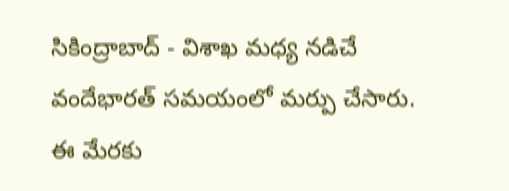సికింద్రాబాద్ - విశాఖ మధ్య నడిచే వందేభారత్ సమయంలో మర్పు చేసారు. ఈ మేరకు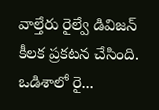వాల్తేరు రైల్వే డివిజన్ కీలక ప్రకటన చేసింది. ఒడిశాలో రై...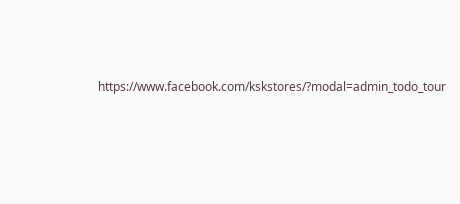https://www.facebook.com/kskstores/?modal=admin_todo_tour